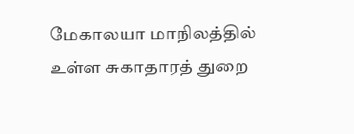மேகாலயா மாநிலத்தில் உள்ள சுகாதாரத் துறை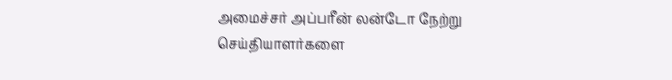அமைச்சர் அப்பரீன் லன்டோ நேற்று செய்தியாளர்களை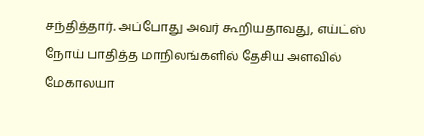சந்தித்தார். அப்போது அவர் கூறியதாவது, எய்ட்ஸ் நோய் பாதித்த மாநிலங்களில் தேசிய அளவில் மேகாலயா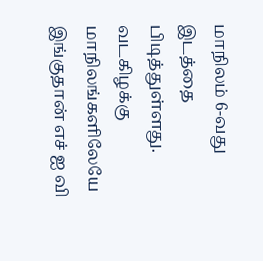மாநிலம் 6-வது இடத்தை பிடித்துள்ளது. வடகிழக்கு மாநிலங்களிலேயே இங்குதான் எச் ஐ வி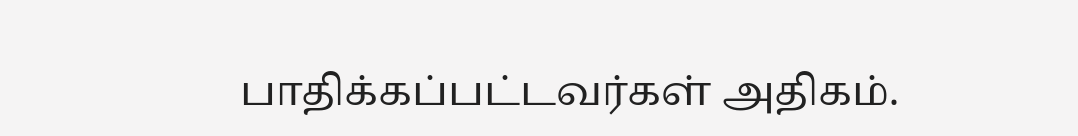பாதிக்கப்பட்டவர்கள் அதிகம்.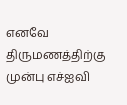எனவே திருமணத்திற்கு முன்பு எச்ஐவி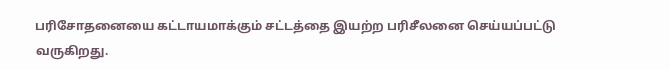பரிசோதனையை கட்டாயமாக்கும் சட்டத்தை இயற்ற பரிசீலனை செய்யப்பட்டு வருகிறது.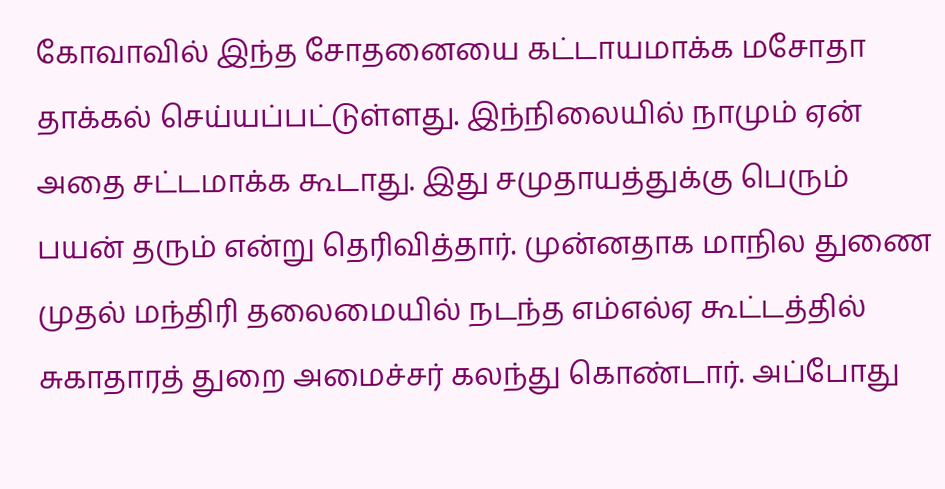கோவாவில் இந்த சோதனையை கட்டாயமாக்க மசோதா தாக்கல் செய்யப்பட்டுள்ளது. இந்நிலையில் நாமும் ஏன் அதை சட்டமாக்க கூடாது. இது சமுதாயத்துக்கு பெரும் பயன் தரும் என்று தெரிவித்தார். முன்னதாக மாநில துணை முதல் மந்திரி தலைமையில் நடந்த எம்எல்ஏ கூட்டத்தில் சுகாதாரத் துறை அமைச்சர் கலந்து கொண்டார். அப்போது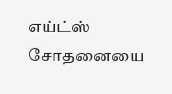எய்ட்ஸ் சோதனையை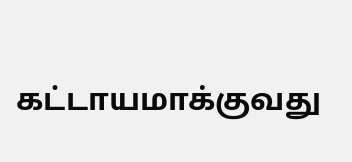கட்டாயமாக்குவது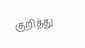குறித்து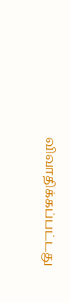விவாதிக்கப்பட்டது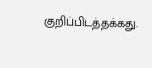குறிப்பிடத்தக்கது.